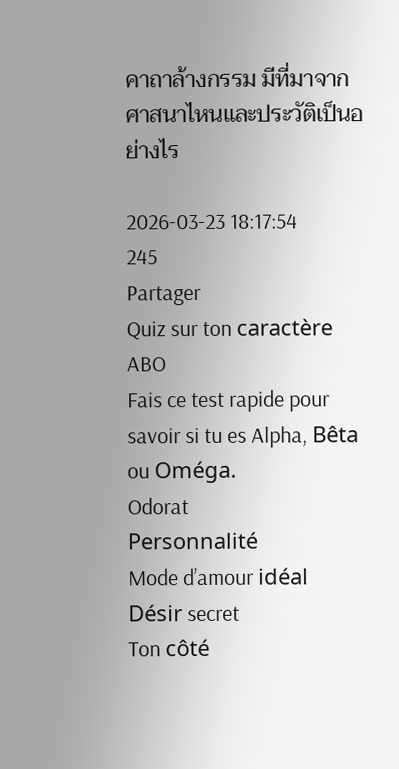คาถาล้างกรรม มีที่มาจากศาสนาไหนและประวัติเป็นอย่างไร

2026-03-23 18:17:54
245
Partager
Quiz sur ton caractère ABO
Fais ce test rapide pour savoir si tu es Alpha, Bêta ou Oméga.
Odorat
Personnalité
Mode d’amour idéal
Désir secret
Ton côté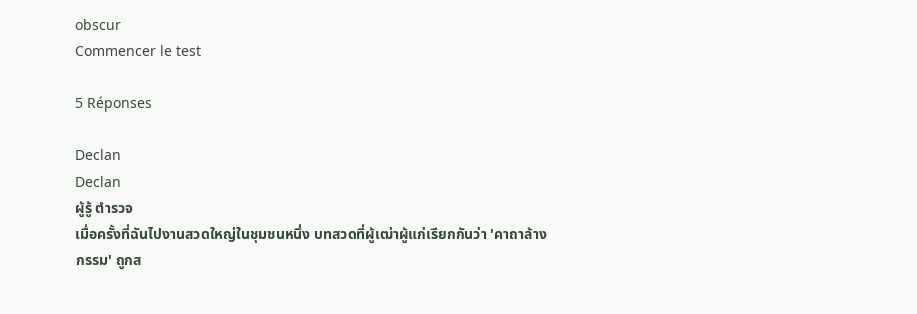obscur
Commencer le test

5 Réponses

Declan
Declan
ผู้รู้ ตำรวจ
เมื่อครั้งที่ฉันไปงานสวดใหญ่ในชุมชนหนึ่ง บทสวดที่ผู้เฒ่าผู้แก่เรียกกันว่า 'คาถาล้างกรรม' ถูกส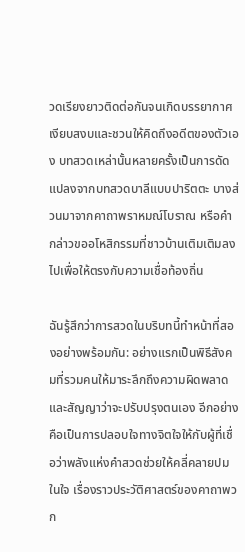วดเรียงยาวติดต่อกันจนเกิดบรรยากาศเงียบสงบและชวนให้คิดถึงอดีตของตัวเอง บทสวดเหล่านั้นหลายครั้งเป็นการดัดแปลงจากบทสวดบาลีแบบปาริตตะ บางส่วนมาจากคาถาพราหมณ์โบราณ หรือคำกล่าวขออโหสิกรรมที่ชาวบ้านเติมเติมลงไปเพื่อให้ตรงกับความเชื่อท้องถิ่น

ฉันรู้สึกว่าการสวดในบริบทนี้ทำหน้าที่สองอย่างพร้อมกัน: อย่างแรกเป็นพิธีสังคมที่รวมคนให้มาระลึกถึงความผิดพลาดและสัญญาว่าจะปรับปรุงตนเอง อีกอย่างคือเป็นการปลอบใจทางจิตใจให้กับผู้ที่เชื่อว่าพลังแห่งคำสวดช่วยให้คลี่คลายปมในใจ เรื่องราวประวัติศาสตร์ของคาถาพวก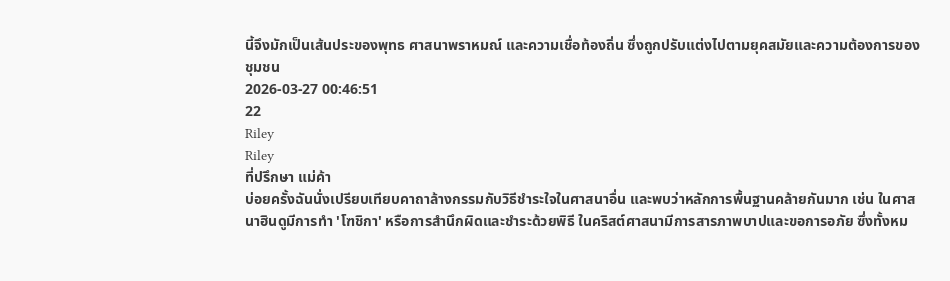นี้จึงมักเป็นเส้นประของพุทธ ศาสนาพราหมณ์ และความเชื่อท้องถิ่น ซึ่งถูกปรับแต่งไปตามยุคสมัยและความต้องการของชุมชน
2026-03-27 00:46:51
22
Riley
Riley
ที่ปรึกษา แม่ค้า
บ่อยครั้งฉันนั่งเปรียบเทียบคาถาล้างกรรมกับวิธีชำระใจในศาสนาอื่น และพบว่าหลักการพื้นฐานคล้ายกันมาก เช่น ในศาสนาฮินดูมีการทำ 'โฑชิกา' หรือการสำนึกผิดและชำระด้วยพิธี ในคริสต์ศาสนามีการสารภาพบาปและขอการอภัย ซึ่งทั้งหม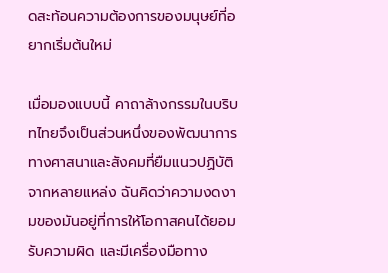ดสะท้อนความต้องการของมนุษย์ที่อยากเริ่มต้นใหม่

เมื่อมองแบบนี้ คาถาล้างกรรมในบริบทไทยจึงเป็นส่วนหนึ่งของพัฒนาการทางศาสนาและสังคมที่ยืมแนวปฏิบัติจากหลายแหล่ง ฉันคิดว่าความงดงามของมันอยู่ที่การให้โอกาสคนได้ยอมรับความผิด และมีเครื่องมือทาง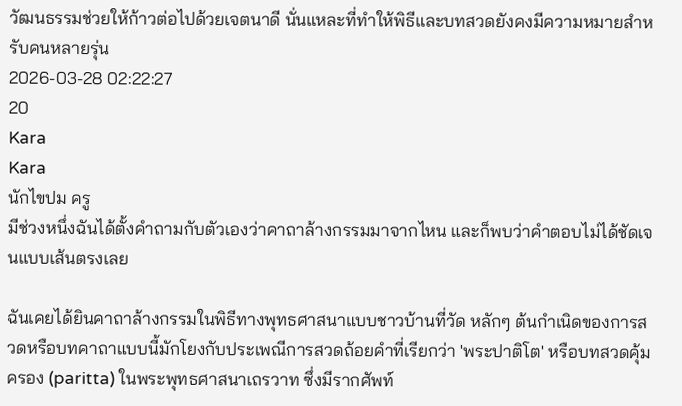วัฒนธรรมช่วยให้ก้าวต่อไปด้วยเจตนาดี นั่นแหละที่ทำให้พิธีและบทสวดยังคงมีความหมายสำหรับคนหลายรุ่น
2026-03-28 02:22:27
20
Kara
Kara
นักไขปม ครู
มีช่วงหนึ่งฉันได้ตั้งคำถามกับตัวเองว่าคาถาล้างกรรมมาจากไหน และก็พบว่าคำตอบไม่ได้ชัดเจนแบบเส้นตรงเลย

ฉันเคยได้ยินคาถาล้างกรรมในพิธีทางพุทธศาสนาแบบชาวบ้านที่วัด หลักๆ ต้นกำเนิดของการสวดหรือบทคาถาแบบนี้มักโยงกับประเพณีการสวดถ้อยคำที่เรียกว่า 'พระปาติโต' หรือบทสวดคุ้มครอง (paritta) ในพระพุทธศาสนาเถรวาท ซึ่งมีรากศัพท์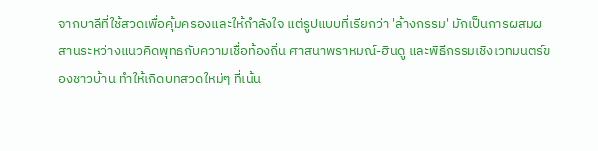จากบาลีที่ใช้สวดเพื่อคุ้มครองและให้กำลังใจ แต่รูปแบบที่เรียกว่า 'ล้างกรรม' มักเป็นการผสมผสานระหว่างแนวคิดพุทธกับความเชื่อท้องถิ่น ศาสนาพราหมณ์-ฮินดู และพิธีกรรมเชิงเวทมนตร์ของชาวบ้าน ทำให้เกิดบทสวดใหม่ๆ ที่เน้น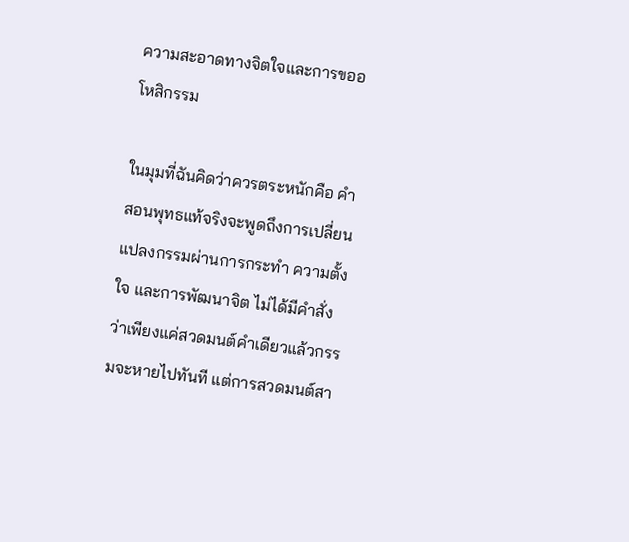ความสะอาดทางจิตใจและการขออโหสิกรรม

ในมุมที่ฉันคิดว่าควรตระหนักคือ คำสอนพุทธแท้จริงจะพูดถึงการเปลี่ยนแปลงกรรมผ่านการกระทำ ความตั้งใจ และการพัฒนาจิต ไม่ได้มีคำสั่งว่าเพียงแค่สวดมนต์คำเดียวแล้วกรรมจะหายไปทันที แต่การสวดมนต์สา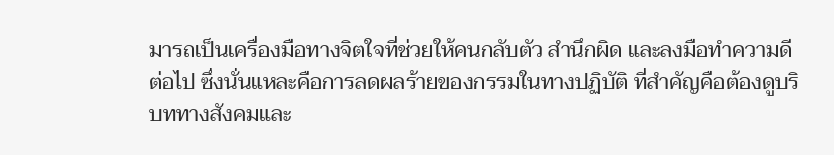มารถเป็นเครื่องมือทางจิตใจที่ช่วยให้คนกลับตัว สำนึกผิด และลงมือทำความดีต่อไป ซึ่งนั่นแหละคือการลดผลร้ายของกรรมในทางปฏิบัติ ที่สำคัญคือต้องดูบริบททางสังคมและ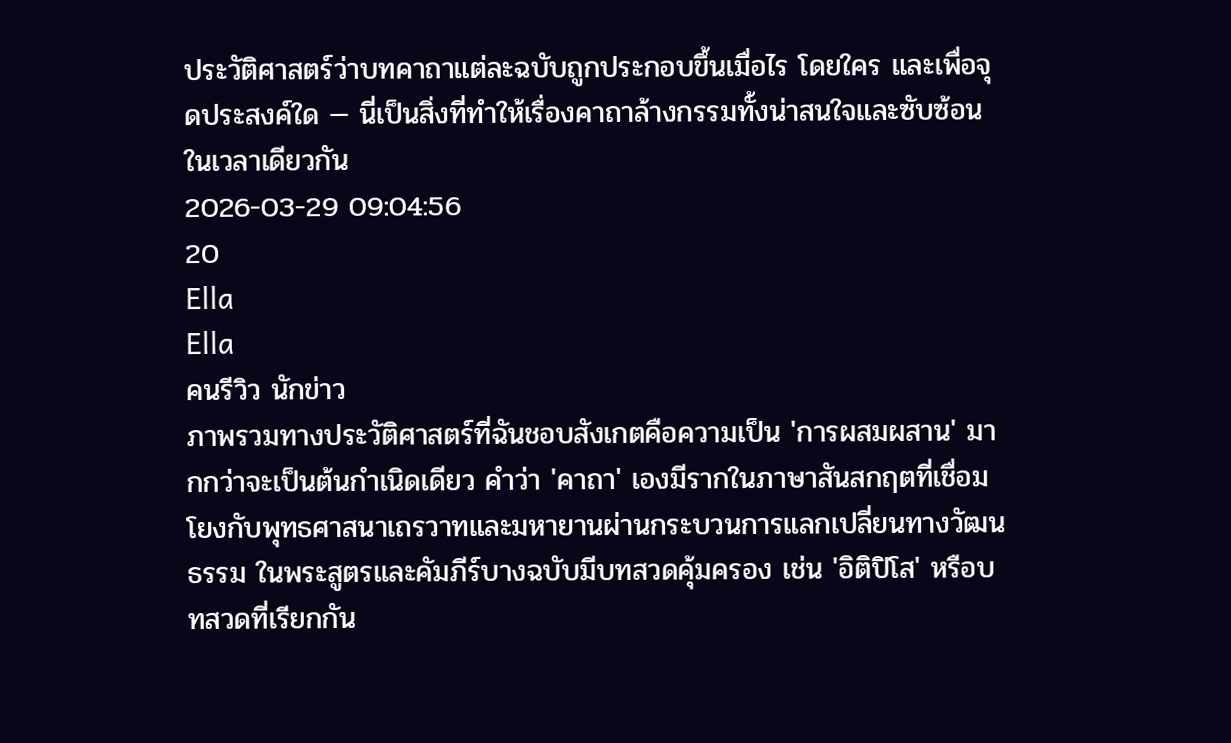ประวัติศาสตร์ว่าบทคาถาแต่ละฉบับถูกประกอบขึ้นเมื่อไร โดยใคร และเพื่อจุดประสงค์ใด — นี่เป็นสิ่งที่ทำให้เรื่องคาถาล้างกรรมทั้งน่าสนใจและซับซ้อนในเวลาเดียวกัน
2026-03-29 09:04:56
20
Ella
Ella
คนรีวิว นักข่าว
ภาพรวมทางประวัติศาสตร์ที่ฉันชอบสังเกตคือความเป็น 'การผสมผสาน' มากกว่าจะเป็นต้นกำเนิดเดียว คำว่า 'คาถา' เองมีรากในภาษาสันสกฤตที่เชื่อมโยงกับพุทธศาสนาเถรวาทและมหายานผ่านกระบวนการแลกเปลี่ยนทางวัฒนธรรม ในพระสูตรและคัมภีร์บางฉบับมีบทสวดคุ้มครอง เช่น 'อิติปิโส' หรือบทสวดที่เรียกกัน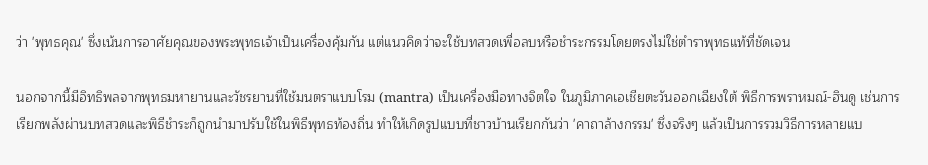ว่า 'พุทธคุณ' ซึ่งเน้นการอาศัยคุณของพระพุทธเจ้าเป็นเครื่องคุ้มกัน แต่แนวคิดว่าจะใช้บทสวดเพื่อลบหรือชำระกรรมโดยตรงไม่ใช่ตำราพุทธแท้ที่ชัดเจน

นอกจากนี้มีอิทธิพลจากพุทธมหายานและวัชรยานที่ใช้มนตราแบบโรม (mantra) เป็นเครื่องมือทางจิตใจ ในภูมิภาคเอเชียตะวันออกเฉียงใต้ พิธีการพราหมณ์-ฮินดู เช่นการเรียกพลังผ่านบทสวดและพิธีชำระก็ถูกนำมาปรับใช้ในพิธีพุทธท้องถิ่น ทำให้เกิดรูปแบบที่ชาวบ้านเรียกกันว่า 'คาถาล้างกรรม' ซึ่งจริงๆ แล้วเป็นการรวมวิธีการหลายแบ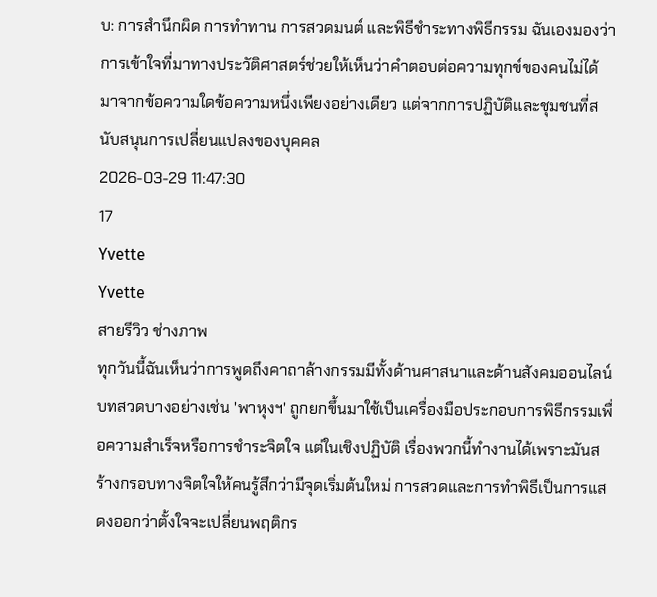บ: การสำนึกผิด การทำทาน การสวดมนต์ และพิธีชำระทางพิธีกรรม ฉันเองมองว่าการเข้าใจที่มาทางประวัติศาสตร์ช่วยให้เห็นว่าคำตอบต่อความทุกข์ของคนไม่ได้มาจากข้อความใดข้อความหนึ่งเพียงอย่างเดียว แต่จากการปฏิบัติและชุมชนที่สนับสนุนการเปลี่ยนแปลงของบุคคล
2026-03-29 11:47:30
17
Yvette
Yvette
สายรีวิว ช่างภาพ
ทุกวันนี้ฉันเห็นว่าการพูดถึงคาถาล้างกรรมมีทั้งด้านศาสนาและด้านสังคมออนไลน์ บทสวดบางอย่างเช่น 'พาหุงฯ' ถูกยกขึ้นมาใช้เป็นเครื่องมือประกอบการพิธีกรรมเพื่อความสำเร็จหรือการชำระจิตใจ แต่ในเชิงปฏิบัติ เรื่องพวกนี้ทำงานได้เพราะมันสร้างกรอบทางจิตใจให้คนรู้สึกว่ามีจุดเริ่มต้นใหม่ การสวดและการทำพิธีเป็นการแสดงออกว่าตั้งใจจะเปลี่ยนพฤติกร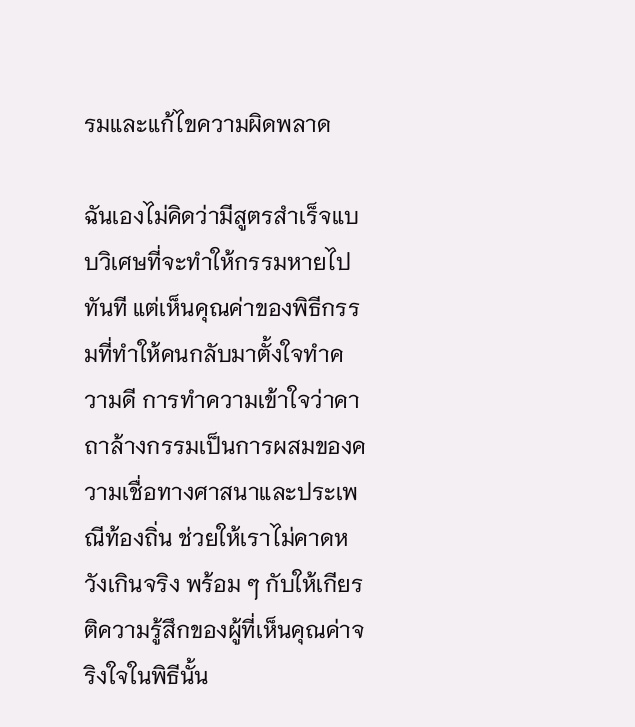รมและแก้ไขความผิดพลาด

ฉันเองไม่คิดว่ามีสูตรสำเร็จแบบวิเศษที่จะทำให้กรรมหายไปทันที แต่เห็นคุณค่าของพิธีกรรมที่ทำให้คนกลับมาตั้งใจทำความดี การทำความเข้าใจว่าคาถาล้างกรรมเป็นการผสมของความเชื่อทางศาสนาและประเพณีท้องถิ่น ช่วยให้เราไม่คาดหวังเกินจริง พร้อม ๆ กับให้เกียรติความรู้สึกของผู้ที่เห็นคุณค่าจริงใจในพิธีนั้น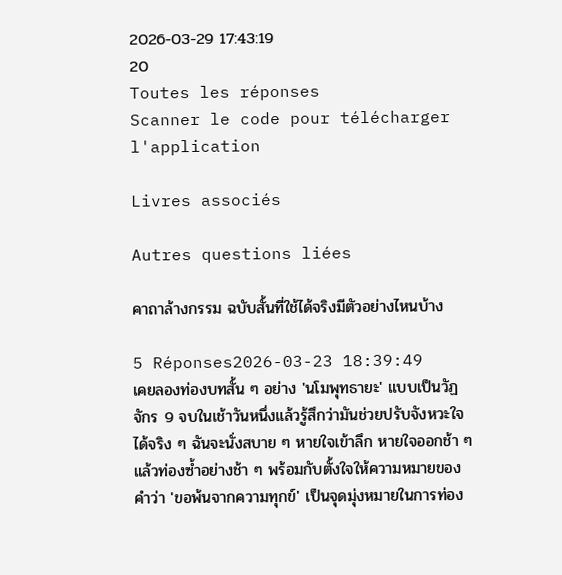2026-03-29 17:43:19
20
Toutes les réponses
Scanner le code pour télécharger l'application

Livres associés

Autres questions liées

คาถาล้างกรรม ฉบับสั้นที่ใช้ได้จริงมีตัวอย่างไหนบ้าง

5 Réponses2026-03-23 18:39:49
เคยลองท่องบทสั้น ๆ อย่าง 'นโมพุทธายะ' แบบเป็นวัฏจักร 9 จบในเช้าวันหนึ่งแล้วรู้สึกว่ามันช่วยปรับจังหวะใจได้จริง ๆ ฉันจะนั่งสบาย ๆ หายใจเข้าลึก หายใจออกช้า ๆ แล้วท่องซ้ำอย่างช้า ๆ พร้อมกับตั้งใจให้ความหมายของคำว่า 'ขอพ้นจากความทุกข์' เป็นจุดมุ่งหมายในการท่อง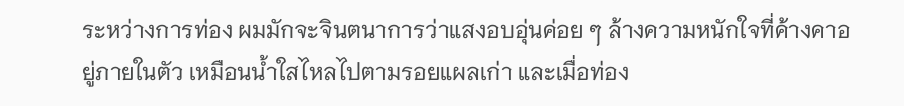ระหว่างการท่อง ผมมักจะจินตนาการว่าแสงอบอุ่นค่อย ๆ ล้างความหนักใจที่ค้างคาอยู่ภายในตัว เหมือนน้ำใสไหลไปตามรอยแผลเก่า และเมื่อท่อง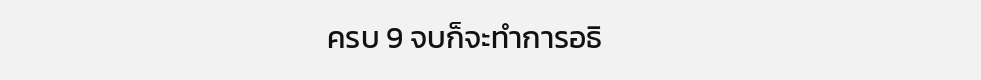ครบ 9 จบก็จะทำการอธิ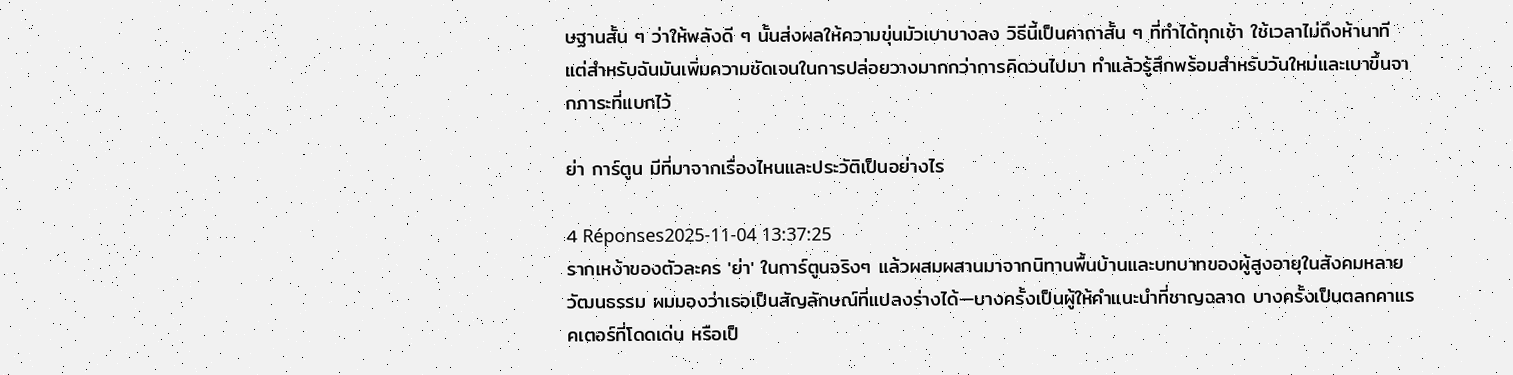ษฐานสั้น ๆ ว่าให้พลังดี ๆ นั้นส่งผลให้ความขุ่นมัวเบาบางลง วิธีนี้เป็นคาถาสั้น ๆ ที่ทำได้ทุกเช้า ใช้เวลาไม่ถึงห้านาที แต่สำหรับฉันมันเพิ่มความชัดเจนในการปล่อยวางมากกว่าการคิดวนไปมา ทำแล้วรู้สึกพร้อมสำหรับวันใหม่และเบาขึ้นจากภาระที่แบกไว้

ย่า การ์ตูน มีที่มาจากเรื่องไหนและประวัติเป็นอย่างไร

4 Réponses2025-11-04 13:37:25
รากเหง้าของตัวละคร 'ย่า' ในการ์ตูนจริงๆ แล้วผสมผสานมาจากนิทานพื้นบ้านและบทบาทของผู้สูงอายุในสังคมหลายวัฒนธรรม ผมมองว่าเธอเป็นสัญลักษณ์ที่แปลงร่างได้—บางครั้งเป็นผู้ให้คำแนะนำที่ชาญฉลาด บางครั้งเป็นตลกคาแรคเตอร์ที่โดดเด่น หรือเป็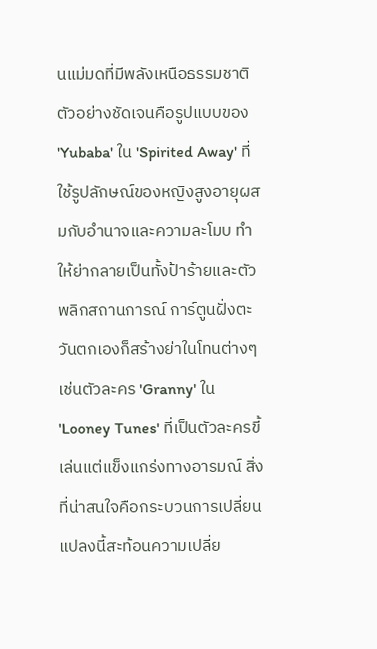นแม่มดที่มีพลังเหนือธรรมชาติ ตัวอย่างชัดเจนคือรูปแบบของ 'Yubaba' ใน 'Spirited Away' ที่ใช้รูปลักษณ์ของหญิงสูงอายุผสมกับอำนาจและความละโมบ ทำให้ย่ากลายเป็นทั้งป้าร้ายและตัวพลิกสถานการณ์ การ์ตูนฝั่งตะวันตกเองก็สร้างย่าในโทนต่างๆ เช่นตัวละคร 'Granny' ใน 'Looney Tunes' ที่เป็นตัวละครขี้เล่นแต่แข็งแกร่งทางอารมณ์ สิ่งที่น่าสนใจคือกระบวนการเปลี่ยนแปลงนี้สะท้อนความเปลี่ย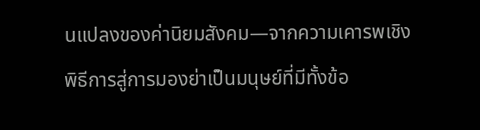นแปลงของค่านิยมสังคม—จากความเคารพเชิงพิธีการสู่การมองย่าเป็นมนุษย์ที่มีทั้งข้อ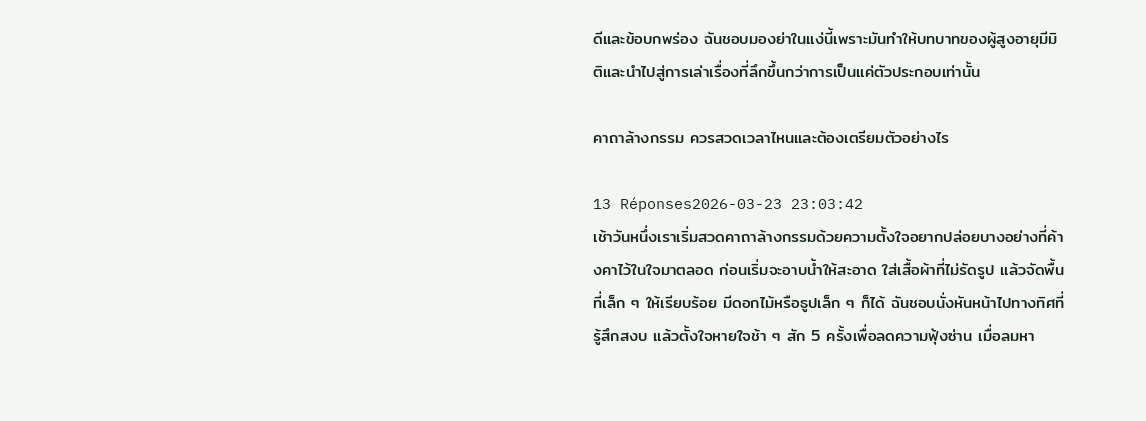ดีและข้อบกพร่อง ฉันชอบมองย่าในแง่นี้เพราะมันทำให้บทบาทของผู้สูงอายุมีมิติและนำไปสู่การเล่าเรื่องที่ลึกขึ้นกว่าการเป็นแค่ตัวประกอบเท่านั้น

คาถาล้างกรรม ควรสวดเวลาไหนและต้องเตรียมตัวอย่างไร

13 Réponses2026-03-23 23:03:42
เช้าวันหนึ่งเราเริ่มสวดคาถาล้างกรรมด้วยความตั้งใจอยากปล่อยบางอย่างที่ค้างคาไว้ในใจมาตลอด ก่อนเริ่มจะอาบน้ำให้สะอาด ใส่เสื้อผ้าที่ไม่รัดรูป แล้วจัดพื้นที่เล็ก ๆ ให้เรียบร้อย มีดอกไม้หรือธูปเล็ก ๆ ก็ได้ ฉันชอบนั่งหันหน้าไปทางทิศที่รู้สึกสงบ แล้วตั้งใจหายใจช้า ๆ สัก 5 ครั้งเพื่อลดความฟุ้งซ่าน เมื่อลมหา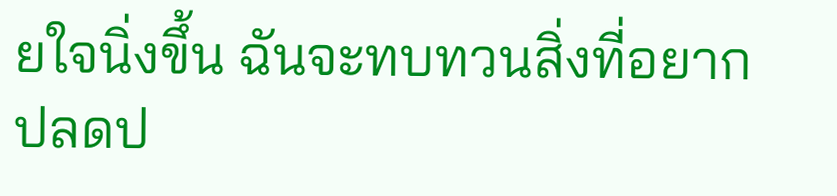ยใจนิ่งขึ้น ฉันจะทบทวนสิ่งที่อยากปลดป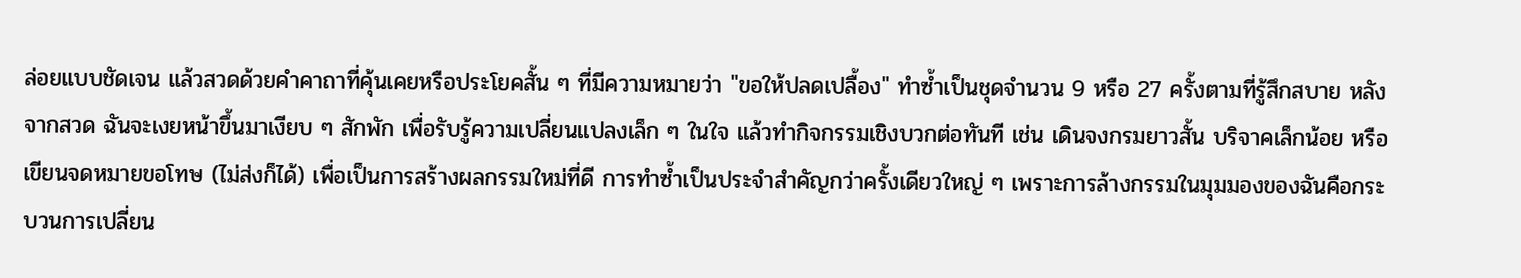ล่อยแบบชัดเจน แล้วสวดด้วยคำคาถาที่คุ้นเคยหรือประโยคสั้น ๆ ที่มีความหมายว่า "ขอให้ปลดเปลื้อง" ทำซ้ำเป็นชุดจำนวน 9 หรือ 27 ครั้งตามที่รู้สึกสบาย หลังจากสวด ฉันจะเงยหน้าขึ้นมาเงียบ ๆ สักพัก เพื่อรับรู้ความเปลี่ยนแปลงเล็ก ๆ ในใจ แล้วทำกิจกรรมเชิงบวกต่อทันที เช่น เดินจงกรมยาวสั้น บริจาคเล็กน้อย หรือเขียนจดหมายขอโทษ (ไม่ส่งก็ได้) เพื่อเป็นการสร้างผลกรรมใหม่ที่ดี การทำซ้ำเป็นประจำสำคัญกว่าครั้งเดียวใหญ่ ๆ เพราะการล้างกรรมในมุมมองของฉันคือกระบวนการเปลี่ยน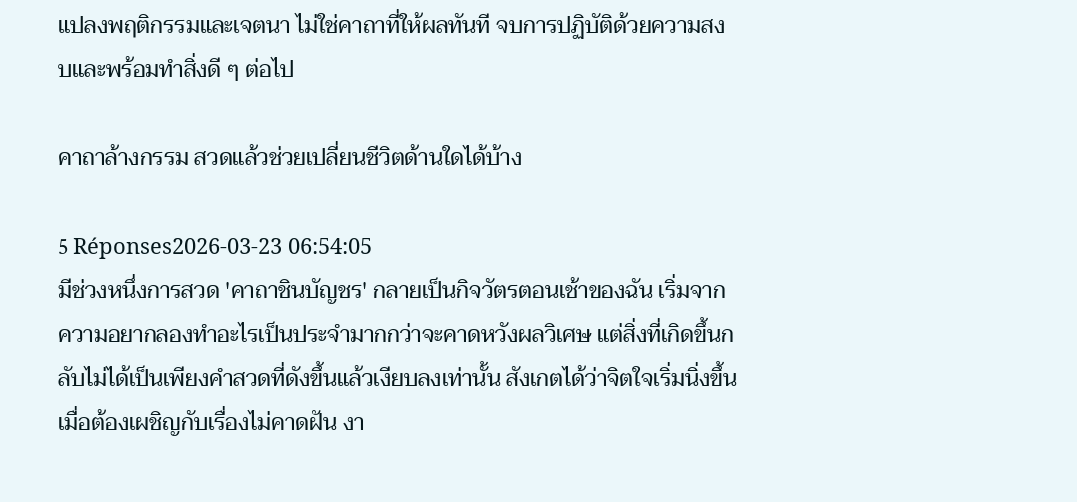แปลงพฤติกรรมและเจตนา ไม่ใช่คาถาที่ให้ผลทันที จบการปฏิบัติด้วยความสงบและพร้อมทำสิ่งดี ๆ ต่อไป

คาถาล้างกรรม สวดแล้วช่วยเปลี่ยนชีวิตด้านใดได้บ้าง

5 Réponses2026-03-23 06:54:05
มีช่วงหนึ่งการสวด 'คาถาชินบัญชร' กลายเป็นกิจวัตรตอนเช้าของฉัน เริ่มจากความอยากลองทำอะไรเป็นประจำมากกว่าจะคาดหวังผลวิเศษ แต่สิ่งที่เกิดขึ้นกลับไม่ได้เป็นเพียงคำสวดที่ดังขึ้นแล้วเงียบลงเท่านั้น สังเกตได้ว่าจิตใจเริ่มนิ่งขึ้นเมื่อต้องเผชิญกับเรื่องไม่คาดฝัน งา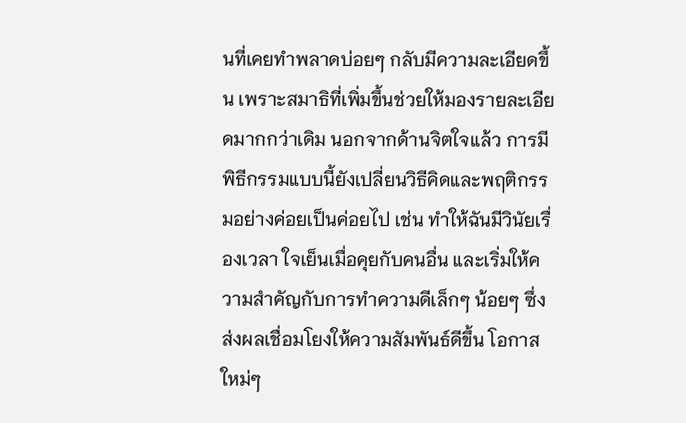นที่เคยทำพลาดบ่อยๆ กลับมีความละเอียดขึ้น เพราะสมาธิที่เพิ่มขึ้นช่วยให้มองรายละเอียดมากกว่าเดิม นอกจากด้านจิตใจแล้ว การมีพิธีกรรมแบบนี้ยังเปลี่ยนวิธีคิดและพฤติกรรมอย่างค่อยเป็นค่อยไป เช่น ทำให้ฉันมีวินัยเรื่องเวลา ใจเย็นเมื่อคุยกับคนอื่น และเริ่มให้ความสำคัญกับการทำความดีเล็กๆ น้อยๆ ซึ่งส่งผลเชื่อมโยงให้ความสัมพันธ์ดีขึ้น โอกาสใหม่ๆ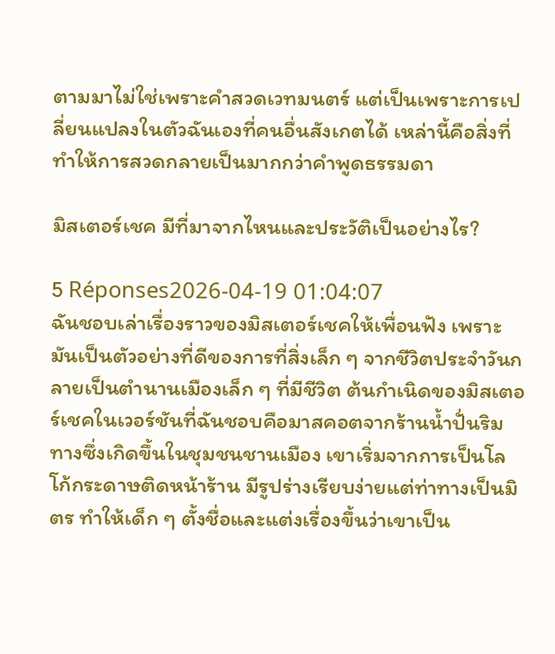ตามมาไม่ใช่เพราะคำสวดเวทมนตร์ แต่เป็นเพราะการเปลี่ยนแปลงในตัวฉันเองที่คนอื่นสังเกตได้ เหล่านี้คือสิ่งที่ทำให้การสวดกลายเป็นมากกว่าคำพูดธรรมดา

มิสเตอร์เชค มีที่มาจากไหนและประวัติเป็นอย่างไร?

5 Réponses2026-04-19 01:04:07
ฉันชอบเล่าเรื่องราวของมิสเตอร์เชคให้เพื่อนฟัง เพราะมันเป็นตัวอย่างที่ดีของการที่สิ่งเล็ก ๆ จากชีวิตประจำวันกลายเป็นตำนานเมืองเล็ก ๆ ที่มีชีวิต ต้นกำเนิดของมิสเตอร์เชคในเวอร์ชันที่ฉันชอบคือมาสคอตจากร้านน้ำปั่นริมทางซึ่งเกิดขึ้นในชุมชนชานเมือง เขาเริ่มจากการเป็นโลโก้กระดาษติดหน้าร้าน มีรูปร่างเรียบง่ายแต่ท่าทางเป็นมิตร ทำให้เด็ก ๆ ตั้งชื่อและแต่งเรื่องขึ้นว่าเขาเป็น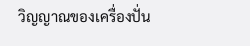วิญญาณของเครื่องปั่น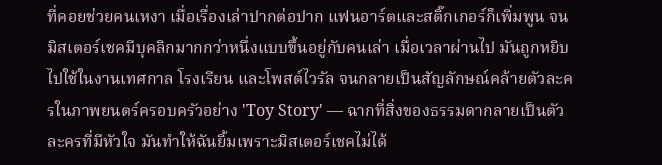ที่คอยช่วยคนเหงา เมื่อเรื่องเล่าปากต่อปาก แฟนอาร์ตและสติ๊กเกอร์ก็เพิ่มพูน จนมิสเตอร์เชคมีบุคลิกมากกว่าหนึ่งแบบขึ้นอยู่กับคนเล่า เมื่อเวลาผ่านไป มันถูกหยิบไปใช้ในงานเทศกาล โรงเรียน และโพสต์ไวรัล จนกลายเป็นสัญลักษณ์คล้ายตัวละครในภาพยนตร์ครอบครัวอย่าง 'Toy Story' — ฉากที่สิ่งของธรรมดากลายเป็นตัวละครที่มีหัวใจ มันทำให้ฉันยิ้มเพราะมิสเตอร์เชคไม่ได้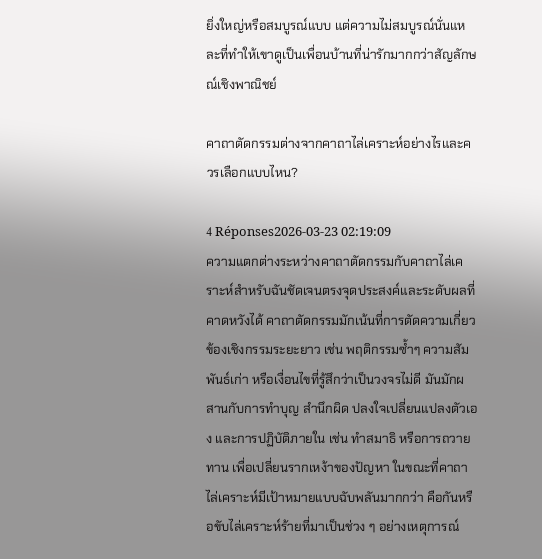ยิ่งใหญ่หรือสมบูรณ์แบบ แต่ความไม่สมบูรณ์นั่นแหละที่ทำให้เขาดูเป็นเพื่อนบ้านที่น่ารักมากกว่าสัญลักษณ์เชิงพาณิชย์

คาถาตัดกรรมต่างจากคาถาไล่เคราะห์อย่างไรและควรเลือกแบบไหน?

4 Réponses2026-03-23 02:19:09
ความแตกต่างระหว่างคาถาตัดกรรมกับคาถาไล่เคราะห์สำหรับฉันชัดเจนตรงจุดประสงค์และระดับผลที่คาดหวังได้ คาถาตัดกรรมมักเน้นที่การตัดความเกี่ยวข้องเชิงกรรมระยะยาว เช่น พฤติกรรมซ้ำๆ ความสัมพันธ์เก่า หรือเงื่อนไขที่รู้สึกว่าเป็นวงจรไม่ดี มันมักผสานกับการทำบุญ สำนึกผิด ปลงใจเปลี่ยนแปลงตัวเอง และการปฏิบัติภายใน เช่น ทำสมาธิ หรือการถวายทาน เพื่อเปลี่ยนรากเหง้าของปัญหา ในขณะที่คาถาไล่เคราะห์มีเป้าหมายแบบฉับพลันมากกว่า คือกันหรือขับไล่เคราะห์ร้ายที่มาเป็นช่วง ๆ อย่างเหตุการณ์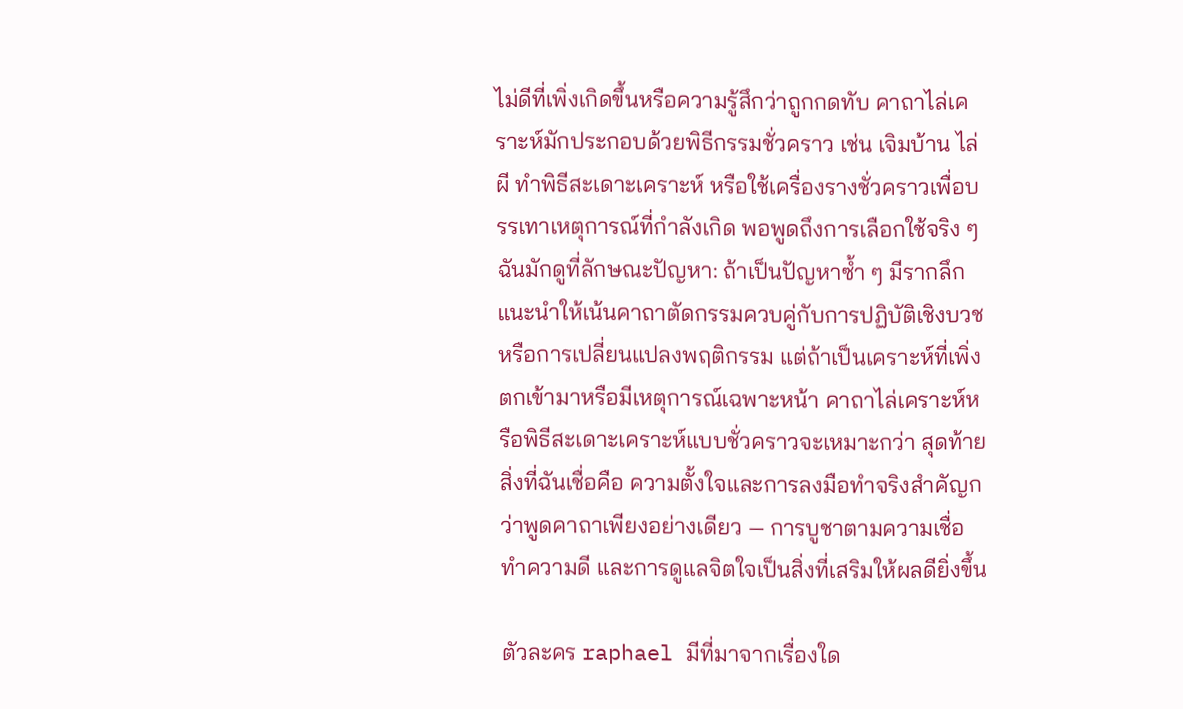ไม่ดีที่เพิ่งเกิดขึ้นหรือความรู้สึกว่าถูกกดทับ คาถาไล่เคราะห์มักประกอบด้วยพิธีกรรมชั่วคราว เช่น เจิมบ้าน ไล่ผี ทำพิธีสะเดาะเคราะห์ หรือใช้เครื่องรางชั่วคราวเพื่อบรรเทาเหตุการณ์ที่กำลังเกิด พอพูดถึงการเลือกใช้จริง ๆ ฉันมักดูที่ลักษณะปัญหา: ถ้าเป็นปัญหาซ้ำ ๆ มีรากลึก แนะนำให้เน้นคาถาตัดกรรมควบคู่กับการปฏิบัติเชิงบวชหรือการเปลี่ยนแปลงพฤติกรรม แต่ถ้าเป็นเคราะห์ที่เพิ่งตกเข้ามาหรือมีเหตุการณ์เฉพาะหน้า คาถาไล่เคราะห์หรือพิธีสะเดาะเคราะห์แบบชั่วคราวจะเหมาะกว่า สุดท้ายสิ่งที่ฉันเชื่อคือ ความตั้งใจและการลงมือทำจริงสำคัญกว่าพูดคาถาเพียงอย่างเดียว — การบูชาตามความเชื่อ ทำความดี และการดูแลจิตใจเป็นสิ่งที่เสริมให้ผลดียิ่งขึ้น

ตัวละคร raphael มีที่มาจากเรื่องใด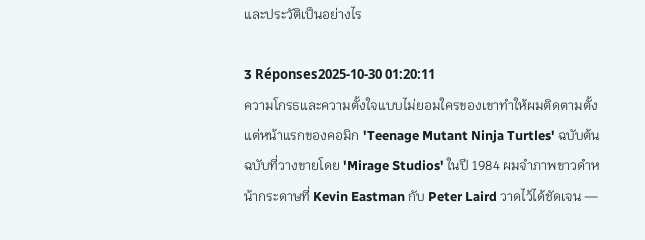และประวัติเป็นอย่างไร

3 Réponses2025-10-30 01:20:11
ความโกรธและความตั้งใจแบบไม่ยอมใครของเขาทำให้ผมติดตามตั้งแต่หน้าแรกของคอมิก 'Teenage Mutant Ninja Turtles' ฉบับต้นฉบับที่วางขายโดย 'Mirage Studios' ในปี 1984 ผมจำภาพขาวดำหน้ากระดาษที่ Kevin Eastman กับ Peter Laird วาดไว้ได้ชัดเจน —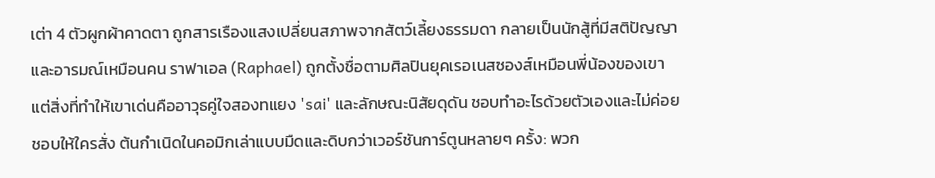เต่า 4 ตัวผูกผ้าคาดตา ถูกสารเรืองแสงเปลี่ยนสภาพจากสัตว์เลี้ยงธรรมดา กลายเป็นนักสู้ที่มีสติปัญญาและอารมณ์เหมือนคน ราฟาเอล (Raphael) ถูกตั้งชื่อตามศิลปินยุคเรอเนสซองส์เหมือนพี่น้องของเขา แต่สิ่งที่ทำให้เขาเด่นคืออาวุธคู่ใจสองทแยง 'sai' และลักษณะนิสัยดุดัน ชอบทำอะไรด้วยตัวเองและไม่ค่อยชอบให้ใครสั่ง ต้นกำเนิดในคอมิกเล่าแบบมืดและดิบกว่าเวอร์ชันการ์ตูนหลายๆ ครั้ง: พวก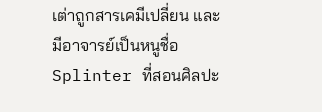เต่าถูกสารเคมีเปลี่ยน และมีอาจารย์เป็นหนูชื่อ Splinter ที่สอนศิลปะ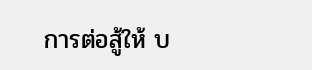การต่อสู้ให้ บ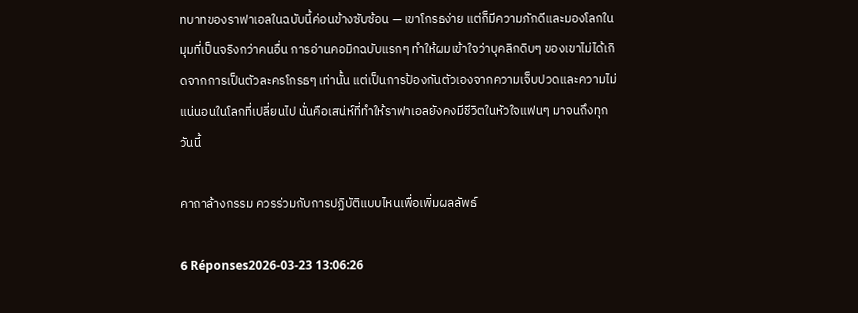ทบาทของราฟาเอลในฉบับนี้ค่อนข้างซับซ้อน — เขาโกรธง่าย แต่ก็มีความภักดีและมองโลกในมุมที่เป็นจริงกว่าคนอื่น การอ่านคอมิกฉบับแรกๆ ทำให้ผมเข้าใจว่าบุคลิกดิบๆ ของเขาไม่ได้เกิดจากการเป็นตัวละครโกรธๆ เท่านั้น แต่เป็นการป้องกันตัวเองจากความเจ็บปวดและความไม่แน่นอนในโลกที่เปลี่ยนไป นั่นคือเสน่ห์ที่ทำให้ราฟาเอลยังคงมีชีวิตในหัวใจแฟนๆ มาจนถึงทุกวันนี้

คาถาล้างกรรม ควรร่วมกับการปฏิบัติแบบไหนเพื่อเพิ่มผลลัพธ์

6 Réponses2026-03-23 13:06:26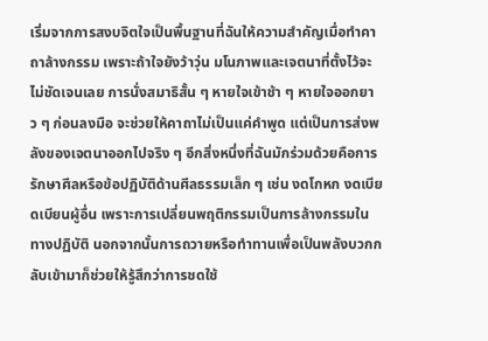เริ่มจากการสงบจิตใจเป็นพื้นฐานที่ฉันให้ความสำคัญเมื่อทำคาถาล้างกรรม เพราะถ้าใจยังว้าวุ่น มโนภาพและเจตนาที่ตั้งไว้จะไม่ชัดเจนเลย การนั่งสมาธิสั้น ๆ หายใจเข้าช้า ๆ หายใจออกยาว ๆ ก่อนลงมือ จะช่วยให้คาถาไม่เป็นแค่คำพูด แต่เป็นการส่งพลังของเจตนาออกไปจริง ๆ อีกสิ่งหนึ่งที่ฉันมักร่วมด้วยคือการรักษาศีลหรือข้อปฏิบัติด้านศีลธรรมเล็ก ๆ เช่น งดโกหก งดเบียดเบียนผู้อื่น เพราะการเปลี่ยนพฤติกรรมเป็นการล้างกรรมในทางปฏิบัติ นอกจากนั้นการถวายหรือทำทานเพื่อเป็นพลังบวกกลับเข้ามาก็ช่วยให้รู้สึกว่าการชดใช้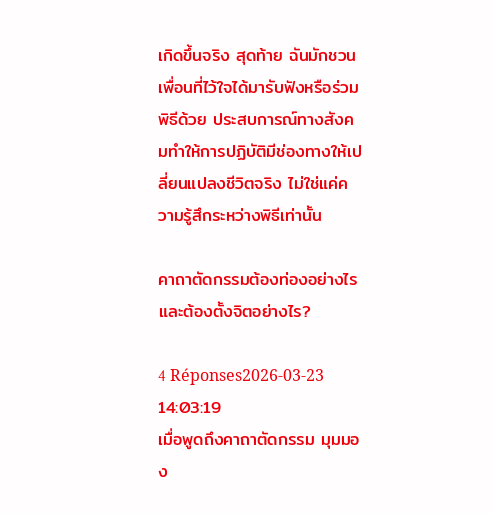เกิดขึ้นจริง สุดท้าย ฉันมักชวนเพื่อนที่ไว้ใจได้มารับฟังหรือร่วมพิธีด้วย ประสบการณ์ทางสังคมทำให้การปฏิบัติมีช่องทางให้เปลี่ยนแปลงชีวิตจริง ไม่ใช่แค่ความรู้สึกระหว่างพิธีเท่านั้น

คาถาตัดกรรมต้องท่องอย่างไรและต้องตั้งจิตอย่างไร?

4 Réponses2026-03-23 14:03:19
เมื่อพูดถึงคาถาตัดกรรม มุมมอง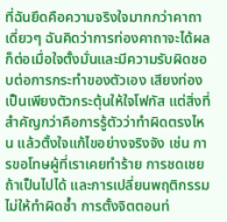ที่ฉันยึดคือความจริงใจมากกว่าคาถาเดี่ยวๆ ฉันคิดว่าการท่องคาถาจะได้ผลก็ต่อเมื่อใจตั้งมั่นและมีความรับผิดชอบต่อการกระทำของตัวเอง เสียงท่องเป็นเพียงตัวกระตุ้นให้ใจโฟกัส แต่สิ่งที่สำคัญกว่าคือการรู้ตัวว่าทำผิดตรงไหน แล้วตั้งใจแก้ไขอย่างจริงจัง เช่น การขอโทษผู้ที่เราเคยทำร้าย การชดเชยถ้าเป็นไปได้ และการเปลี่ยนพฤติกรรมไม่ให้ทำผิดซ้ำ การตั้งจิตตอนท่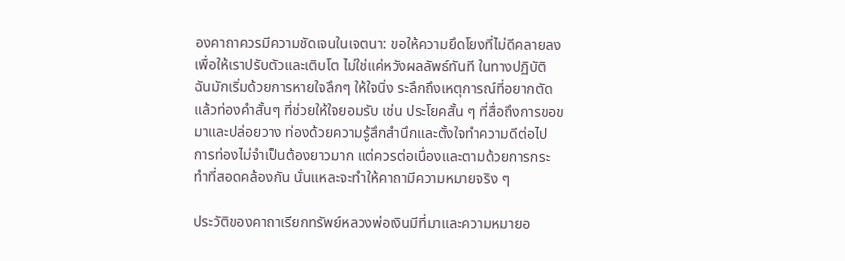องคาถาควรมีความชัดเจนในเจตนา: ขอให้ความยึดโยงที่ไม่ดีคลายลง เพื่อให้เราปรับตัวและเติบโต ไม่ใช่แค่หวังผลลัพธ์ทันที ในทางปฏิบัติ ฉันมักเริ่มด้วยการหายใจลึกๆ ให้ใจนิ่ง ระลึกถึงเหตุการณ์ที่อยากตัด แล้วท่องคำสั้นๆ ที่ช่วยให้ใจยอมรับ เช่น ประโยคสั้น ๆ ที่สื่อถึงการขอขมาและปล่อยวาง ท่องด้วยความรู้สึกสำนึกและตั้งใจทำความดีต่อไป การท่องไม่จำเป็นต้องยาวมาก แต่ควรต่อเนื่องและตามด้วยการกระทำที่สอดคล้องกัน นั่นแหละจะทำให้คาถามีความหมายจริง ๆ

ประวัติของคาถาเรียกทรัพย์หลวงพ่อเงินมีที่มาและความหมายอ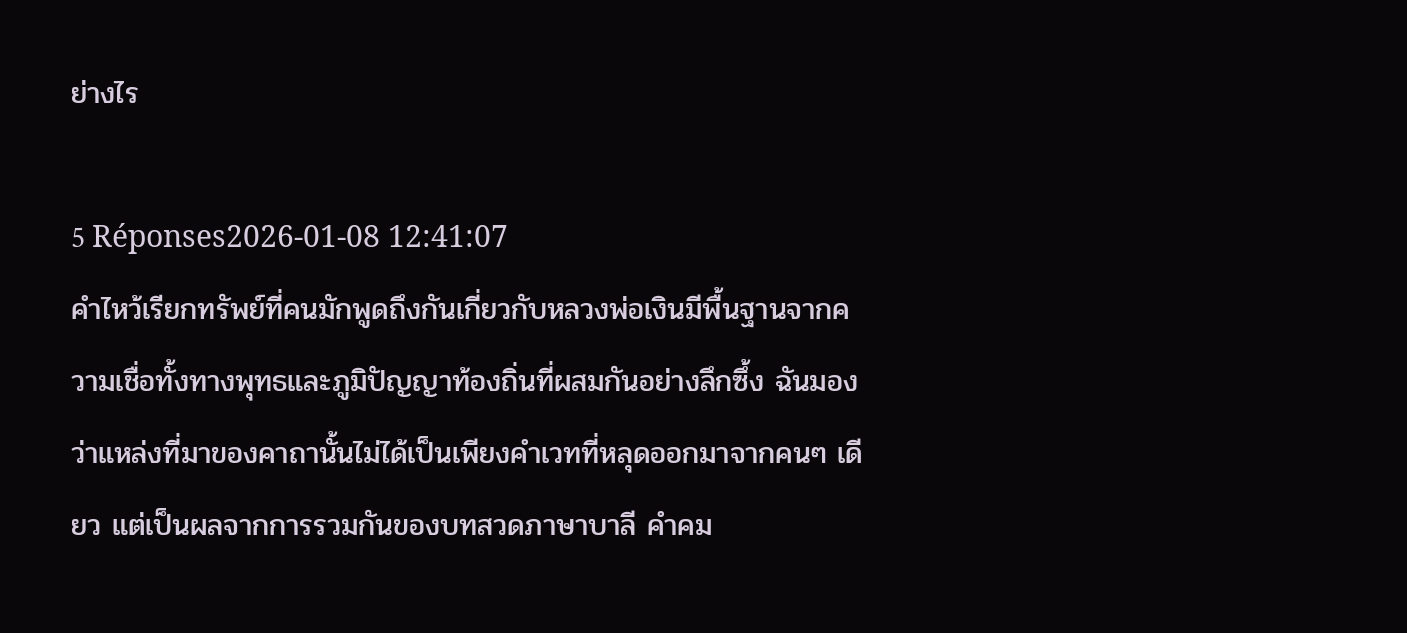ย่างไร

5 Réponses2026-01-08 12:41:07
คำไหว้เรียกทรัพย์ที่คนมักพูดถึงกันเกี่ยวกับหลวงพ่อเงินมีพื้นฐานจากความเชื่อทั้งทางพุทธและภูมิปัญญาท้องถิ่นที่ผสมกันอย่างลึกซึ้ง ฉันมองว่าแหล่งที่มาของคาถานั้นไม่ได้เป็นเพียงคำเวทที่หลุดออกมาจากคนๆ เดียว แต่เป็นผลจากการรวมกันของบทสวดภาษาบาลี คำคม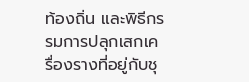ท้องถิ่น และพิธีกรรมการปลุกเสกเครื่องรางที่อยู่กับชุ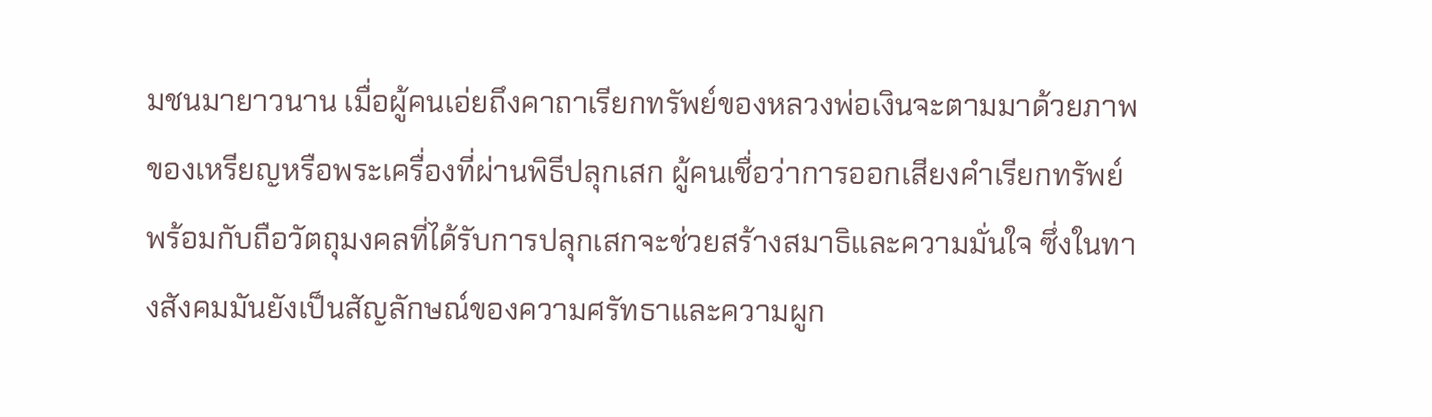มชนมายาวนาน เมื่อผู้คนเอ่ยถึงคาถาเรียกทรัพย์ของหลวงพ่อเงินจะตามมาด้วยภาพของเหรียญหรือพระเครื่องที่ผ่านพิธีปลุกเสก ผู้คนเชื่อว่าการออกเสียงคำเรียกทรัพย์พร้อมกับถือวัตถุมงคลที่ได้รับการปลุกเสกจะช่วยสร้างสมาธิและความมั่นใจ ซึ่งในทางสังคมมันยังเป็นสัญลักษณ์ของความศรัทธาและความผูก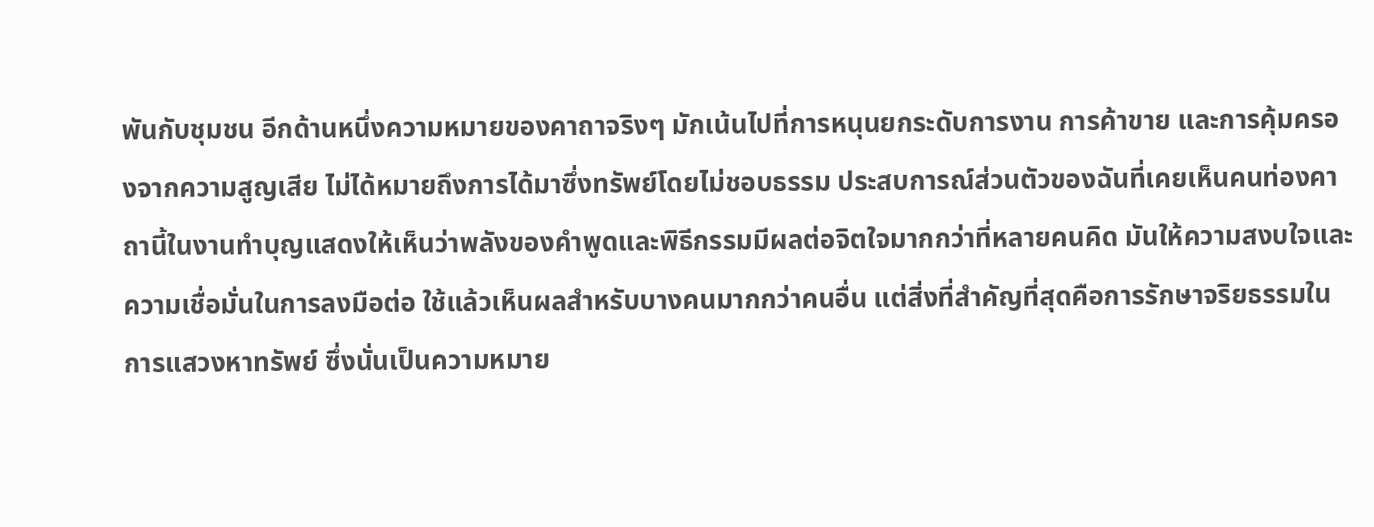พันกับชุมชน อีกด้านหนึ่งความหมายของคาถาจริงๆ มักเน้นไปที่การหนุนยกระดับการงาน การค้าขาย และการคุ้มครองจากความสูญเสีย ไม่ได้หมายถึงการได้มาซึ่งทรัพย์โดยไม่ชอบธรรม ประสบการณ์ส่วนตัวของฉันที่เคยเห็นคนท่องคาถานี้ในงานทำบุญแสดงให้เห็นว่าพลังของคำพูดและพิธีกรรมมีผลต่อจิตใจมากกว่าที่หลายคนคิด มันให้ความสงบใจและความเชื่อมั่นในการลงมือต่อ ใช้แล้วเห็นผลสำหรับบางคนมากกว่าคนอื่น แต่สิ่งที่สำคัญที่สุดคือการรักษาจริยธรรมในการแสวงหาทรัพย์ ซึ่งนั่นเป็นความหมาย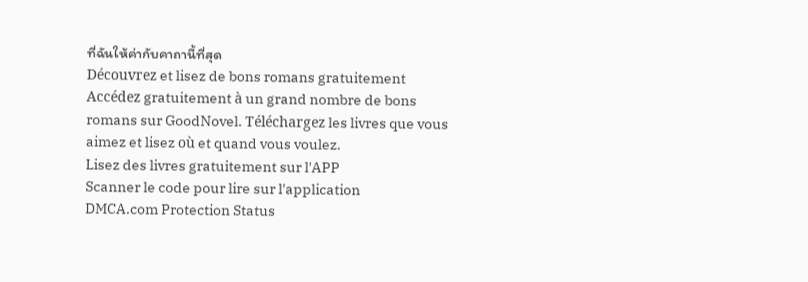ที่ฉันให้ค่ากับคาถานี้ที่สุด
Découvrez et lisez de bons romans gratuitement
Accédez gratuitement à un grand nombre de bons romans sur GoodNovel. Téléchargez les livres que vous aimez et lisez où et quand vous voulez.
Lisez des livres gratuitement sur l'APP
Scanner le code pour lire sur l'application
DMCA.com Protection Status